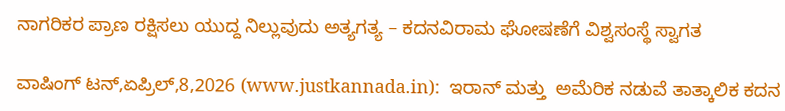ನಾಗರಿಕರ ಪ್ರಾಣ ರಕ್ಷಿಸಲು ಯುದ್ದ ನಿಲ್ಲುವುದು ಅತ್ಯಗತ್ಯ – ಕದನವಿರಾಮ ಘೋಷಣೆಗೆ ವಿಶ್ವಸಂಸ್ಥೆ ಸ್ವಾಗತ

ವಾಷಿಂಗ್‍ ಟನ್,ಏಪ್ರಿಲ್,8,2026 (www.justkannada.in):  ಇರಾನ್ ಮತ್ತು  ಅಮೆರಿಕ ನಡುವೆ ತಾತ್ಕಾಲಿಕ ಕದನ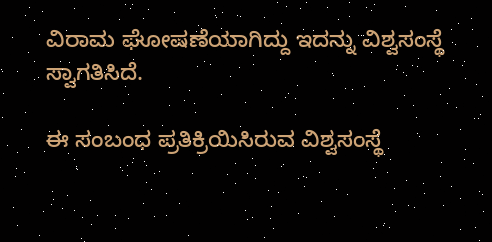ವಿರಾಮ ಘೋಷಣೆಯಾಗಿದ್ದು ಇದನ್ನು ವಿಶ್ವಸಂಸ್ಥೆ ಸ್ವಾಗತಿಸಿದೆ.

ಈ ಸಂಬಂಧ ಪ್ರತಿಕ್ರಿಯಿಸಿರುವ ವಿಶ್ವಸಂಸ್ಥೆ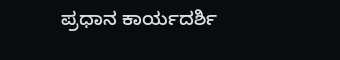ಪ್ರಧಾನ ಕಾರ್ಯದರ್ಶಿ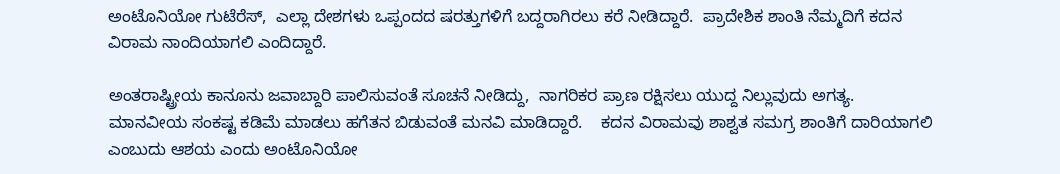ಅಂಟೊನಿಯೋ ಗುಟೆರೆಸ್,  ಎಲ್ಲಾ ದೇಶಗಳು ಒಪ್ಪಂದದ ಷರತ್ತುಗಳಿಗೆ ಬದ್ದರಾಗಿರಲು ಕರೆ ನೀಡಿದ್ದಾರೆ.  ಪ್ರಾದೇಶಿಕ ಶಾಂತಿ ನೆಮ್ಮದಿಗೆ ಕದನ ವಿರಾಮ ನಾಂದಿಯಾಗಲಿ ಎಂದಿದ್ದಾರೆ.

ಅಂತರಾಷ್ಟ್ರೀಯ ಕಾನೂನು ಜವಾಬ್ದಾರಿ ಪಾಲಿಸುವಂತೆ ಸೂಚನೆ ನೀಡಿದ್ದು,  ನಾಗರಿಕರ ಪ್ರಾಣ ರಕ್ಷಿಸಲು ಯುದ್ದ ನಿಲ್ಲುವುದು ಅಗತ್ಯ.  ಮಾನವೀಯ ಸಂಕಷ್ಟ ಕಡಿಮೆ ಮಾಡಲು ಹಗೆತನ ಬಿಡುವಂತೆ ಮನವಿ ಮಾಡಿದ್ದಾರೆ.    ಕದನ ವಿರಾಮವು ಶಾಶ್ವತ ಸಮಗ್ರ ಶಾಂತಿಗೆ ದಾರಿಯಾಗಲಿ ಎಂಬುದು ಆಶಯ ಎಂದು ಅಂಟೊನಿಯೋ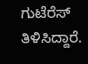ಗುಟೆರೆಸ್ ತಿಳಿಸಿದ್ದಾರೆ.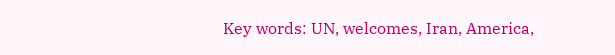Key words: UN, welcomes, Iran, America,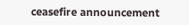ceasefire announcement